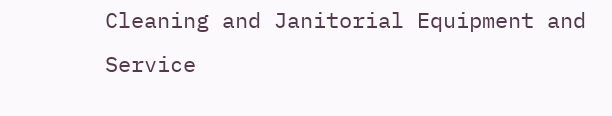Cleaning and Janitorial Equipment and Service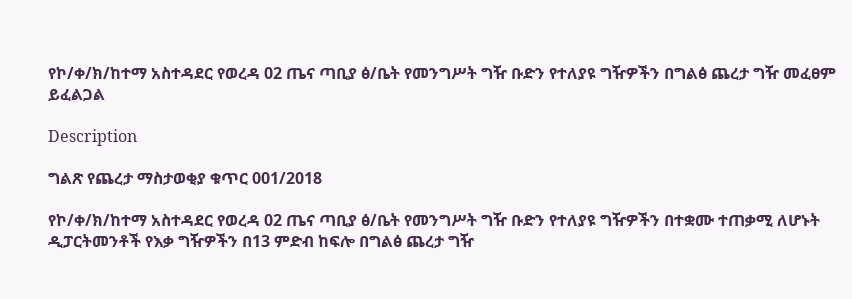የኮ/ቀ/ክ/ከተማ አስተዳደር የወረዳ 02 ጤና ጣቢያ ፅ/ቤት የመንግሥት ግዥ ቡድን የተለያዩ ግዥዎችን በግልፅ ጨረታ ግዥ መፈፀም ይፈልጋል

Description

ግልጽ የጨረታ ማስታወቂያ ቁጥር 001/2018

የኮ/ቀ/ክ/ከተማ አስተዳደር የወረዳ 02 ጤና ጣቢያ ፅ/ቤት የመንግሥት ግዥ ቡድን የተለያዩ ግዥዎችን በተቋሙ ተጠቃሚ ለሆኑት ዲፓርትመንቶች የእቃ ግዥዎችን በ13 ምድብ ከፍሎ በግልፅ ጨረታ ግዥ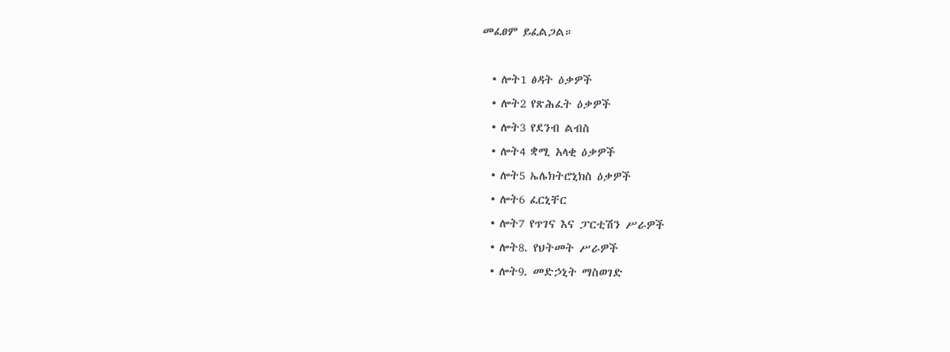መፈፀም ይፈልጋል።

  • ሎት1 ፅዳት ዕቃዎች
  • ሎት2 የጽሕፈት ዕቃዎች
  • ሎት3 የደንብ ልብስ
  • ሎት4 ቋሚ አላቂ ዕቃዎች
  • ሎት5 ኤሌክትሮኒክስ ዕቃዎች
  • ሎት6 ፈርኒቸር
  • ሎት7 የጥገና እና ፓርቲሽን ሥራዎች
  • ሎት8. የህትመት ሥራዎች
  • ሎት9. መድኃኒት ማስወገድ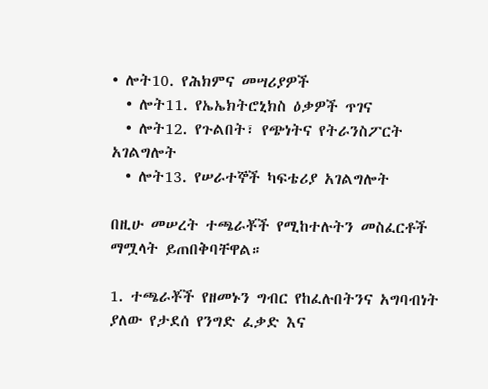• ሎት10. የሕክምና መሣሪያዎች
  • ሎት11. የኤኤክትሮኒክስ ዕቃዎች ጥገና
  • ሎት12. የጉልበት፣ የጭነትና የትራንስፖርት አገልግሎት
  • ሎት13. የሠራተኞች ካፍቴሪያ አገልግሎት

በዚሁ መሠረት ተጫራቾች የሚከተሉትን መስፈርቶች ማሟላት ይጠበቅባቸዋል።

1. ተጫራቾች የዘመኑን ግብር የከፈሉበትንና አግባብነት ያለው የታደሰ የንግድ ፈቃድ እና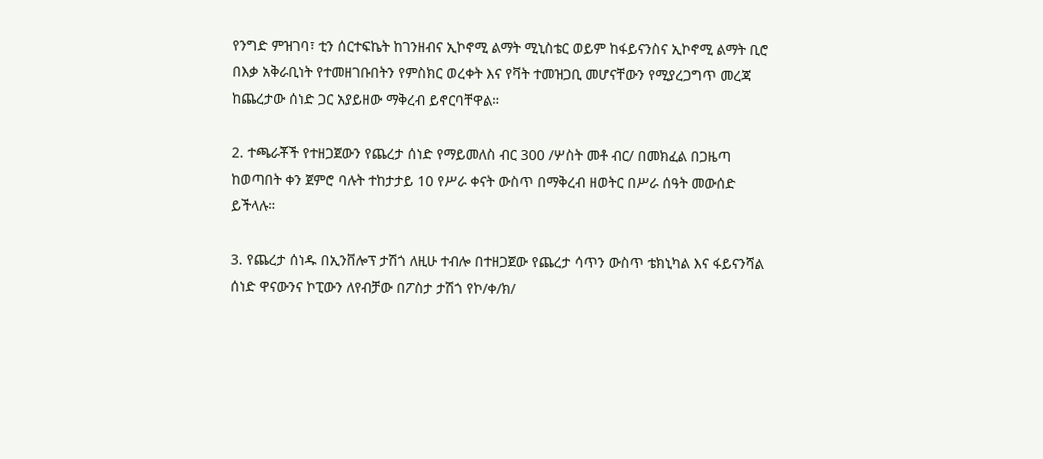የንግድ ምዝገባ፣ ቲን ሰርተፍኬት ከገንዘብና ኢኮኖሚ ልማት ሚኒስቴር ወይም ከፋይናንስና ኢኮኖሚ ልማት ቢሮ በእቃ አቅራቢነት የተመዘገቡበትን የምስክር ወረቀት እና የቫት ተመዝጋቢ መሆናቸውን የሚያረጋግጥ መረጃ ከጨረታው ሰነድ ጋር አያይዘው ማቅረብ ይኖርባቸዋል።

2. ተጫራቾች የተዘጋጀውን የጨረታ ሰነድ የማይመለስ ብር 300 /ሦስት መቶ ብር/ በመክፈል በጋዜጣ ከወጣበት ቀን ጀምሮ ባሉት ተከታታይ 10 የሥራ ቀናት ውስጥ በማቅረብ ዘወትር በሥራ ሰዓት መውሰድ ይችላሉ።

3. የጨረታ ሰነዱ በኢንቨሎፕ ታሽጎ ለዚሁ ተብሎ በተዘጋጀው የጨረታ ሳጥን ውስጥ ቴክኒካል እና ፋይናንሻል ሰነድ ዋናውንና ኮፒውን ለየብቻው በፖስታ ታሽጎ የኮ/ቀ/ክ/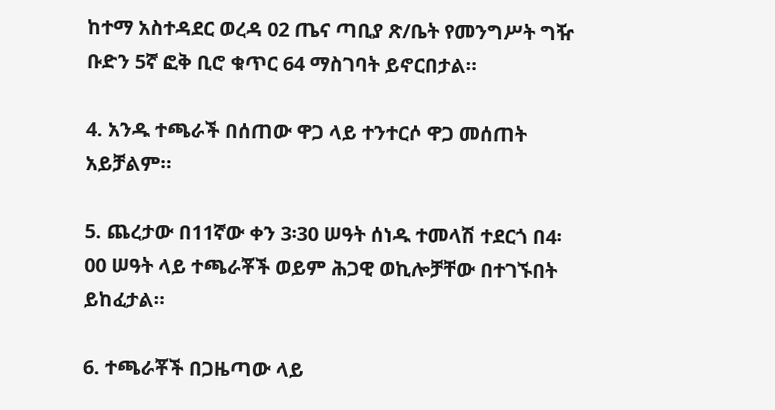ከተማ አስተዳደር ወረዳ 02 ጤና ጣቢያ ጽ/ቤት የመንግሥት ግዥ ቡድን 5ኛ ፎቅ ቢሮ ቁጥር 64 ማስገባት ይኖርበታል።

4. አንዱ ተጫራች በሰጠው ዋጋ ላይ ተንተርሶ ዋጋ መሰጠት አይቻልም።

5. ጨረታው በ11ኛው ቀን 3፡30 ሠዓት ሰነዱ ተመላሽ ተደርጎ በ4፡00 ሠዓት ላይ ተጫራቾች ወይም ሕጋዊ ወኪሎቻቸው በተገኙበት ይከፈታል።

6. ተጫራቾች በጋዜጣው ላይ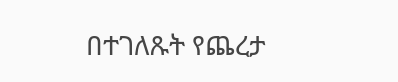በተገለጹት የጨረታ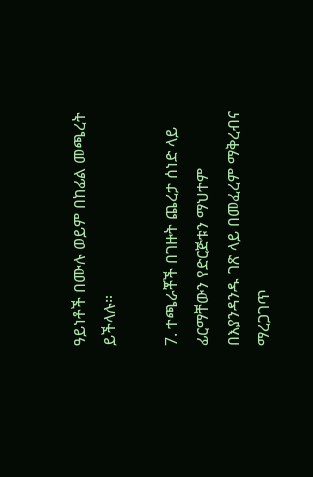ዓይነቶች በሙሉ ወይም በከፊል መጫረት ይችላሉ።

7. ተጫራቾች በገዙት ጨረታ ሰነድ ላይ ፊርማቸውን የድርጅቱን ማህተም በእያንዳንዱ ገጽ ላይ በመፈረም ማቅረብና ማረጋገጥ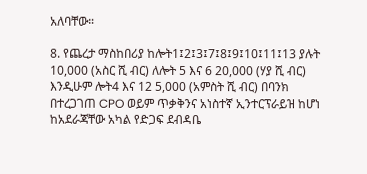አለባቸው።

8. የጨረታ ማስከበሪያ ከሎት1፤2፤3፤7፤8፤9፤10፤11፤13 ያሉት 10,000 (አስር ሺ ብር) ለሎት 5 እና 6 20,000 (ሃያ ሺ ብር) እንዲሁም ሎት4 እና 12 5,000 (አምስት ሺ ብር) በባንክ በተረጋገጠ CPO ወይም ጥቃቅንና አነስተኛ ኢንተርፕራይዝ ከሆነ ከአደራጃቸው አካል የድጋፍ ደብዳቤ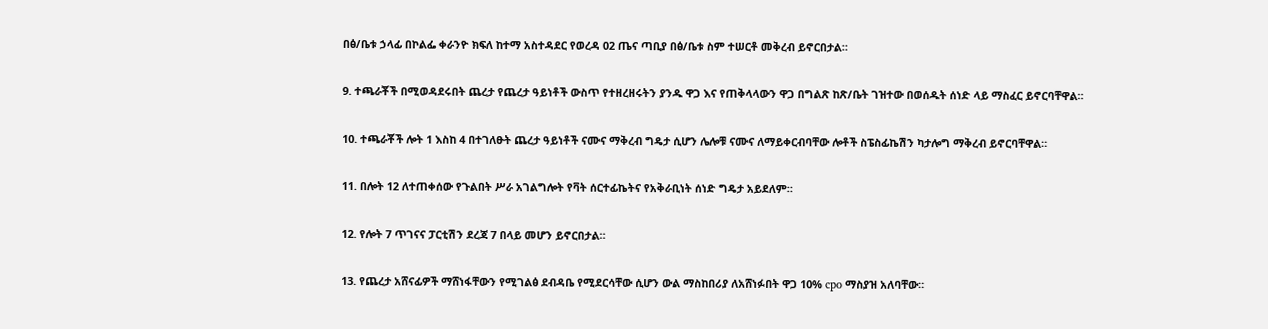በፅ/ቤቱ ኃላፊ በኮልፌ ቀራንዮ ክፍለ ከተማ አስተዳደር የወረዳ 02 ጤና ጣቢያ በፅ/ቤቱ ስም ተሠርቶ መቅረብ ይኖርበታል።

9. ተጫራቾች በሚወዳደሩበት ጨረታ የጨረታ ዓይነቶች ውስጥ የተዘረዘሩትን ያንዱ ዋጋ እና የጠቅላላውን ዋጋ በግልጽ ከጽ/ቤት ገዝተው በወሰዱት ሰነድ ላይ ማስፈር ይኖርባቸዋል።

10. ተጫራቾች ሎት 1 እስከ 4 በተገለፁት ጨረታ ዓይነቶች ናሙና ማቅረብ ግዴታ ሲሆን ሌሎቹ ናሙና ለማይቀርብባቸው ሎቶች ስፔስፊኬሽን ካታሎግ ማቅረብ ይኖርባቸዋል።

11. በሎት 12 ለተጠቀሰው የጉልበት ሥራ አገልግሎት የቫት ሰርተፊኬትና የአቅራቢነት ሰነድ ግዴታ አይደለም።

12. የሎት 7 ጥገናና ፓርቲሽን ደረጃ 7 በላይ መሆን ይኖርበታል።

13. የጨረታ አሸናፊዎች ማሸነፋቸውን የሚገልፅ ደብዳቤ የሚደርሳቸው ሲሆን ውል ማስከበሪያ ለአሸነፉበት ዋጋ 10% cpo ማስያዝ አለባቸው።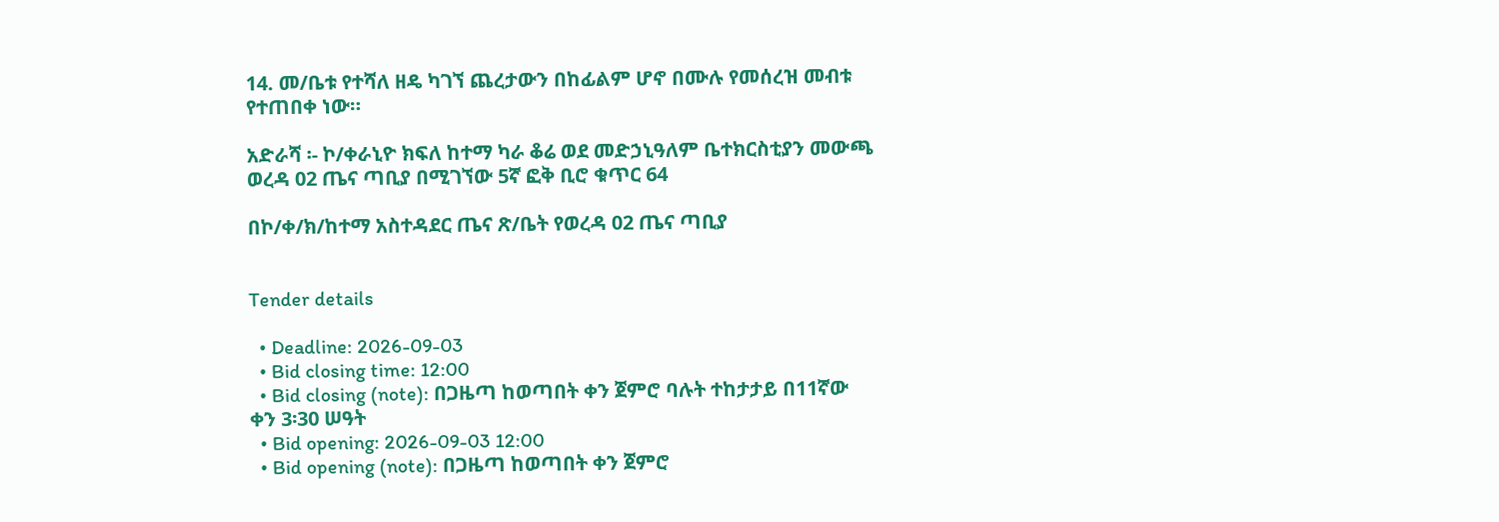14. መ/ቤቱ የተሻለ ዘዴ ካገኘ ጨረታውን በከፊልም ሆኖ በሙሉ የመሰረዝ መብቱ የተጠበቀ ነው።

አድራሻ ፡- ኮ/ቀራኒዮ ክፍለ ከተማ ካራ ቆሬ ወደ መድኃኒዓለም ቤተክርስቲያን መውጫ ወረዳ 02 ጤና ጣቢያ በሚገኘው 5ኛ ፎቅ ቢሮ ቁጥር 64

በኮ/ቀ/ክ/ከተማ አስተዳደር ጤና ጽ/ቤት የወረዳ 02 ጤና ጣቢያ


Tender details

  • Deadline: 2026-09-03
  • Bid closing time: 12:00
  • Bid closing (note): በጋዜጣ ከወጣበት ቀን ጀምሮ ባሉት ተከታታይ በ11ኛው ቀን 3፡30 ሠዓት
  • Bid opening: 2026-09-03 12:00
  • Bid opening (note): በጋዜጣ ከወጣበት ቀን ጀምሮ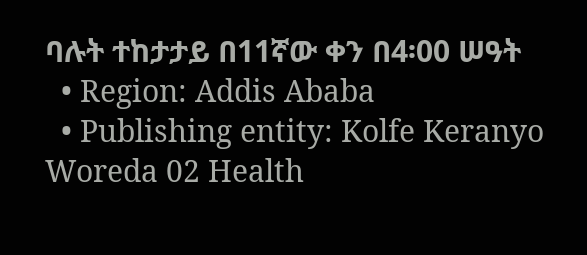ባሉት ተከታታይ በ11ኛው ቀን በ4፡00 ሠዓት
  • Region: Addis Ababa
  • Publishing entity: Kolfe Keranyo Woreda 02 Health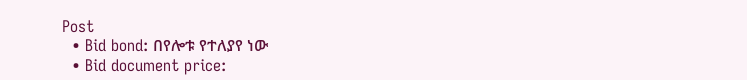Post
  • Bid bond: በየሎቱ የተለያየ ነው
  • Bid document price: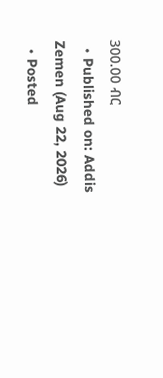300.00 ብር
  • Published on: Addis Zemen (Aug 22, 2026)
  • Posted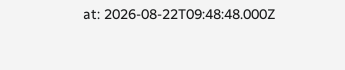at: 2026-08-22T09:48:48.000Z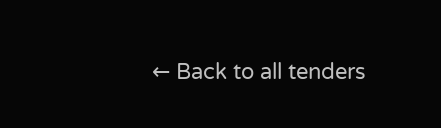← Back to all tenders